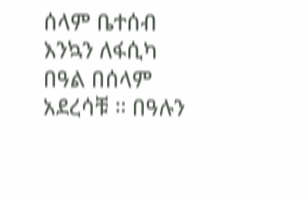ሰላም ቤተሰብ እንኳን ለፋሲካ በዓል በሰላም አደረሳቹ ። በዓሉን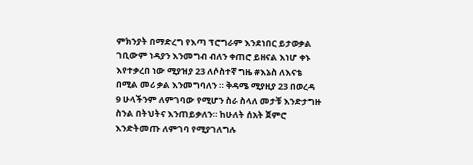ምክንያት በማድረግ የእጣ ፕሮግራም እንደነበር ይታወቃል ገቢውም ነዳያን እንመግብ ብለን ቀጠሮ ይዘናል እነሆ ቀኑ እየተቃረበ ነው ሚያዝያ 23 ለሶስተኛ ግዜ #እኔስ ለእናቴ በሚል መሪ ቃል እንመግባለን ። ቅዳሜ ሚያዚያ 23 በወረዳ 9 ሁላችንም ለምገባው የሚሆን ስራ ስላለ መታቹ እንድታግዙ ስንል በትህትና እንጠይቃለን። ከሁለት ሰአት ጀምሮ እንድትመጡ ለምገባ የሚያገለግሉ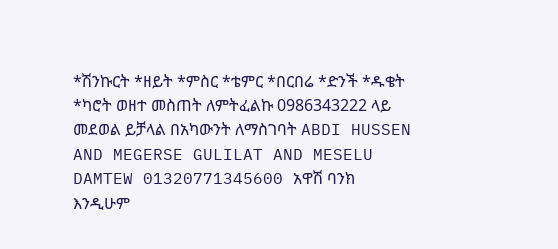*ሽንኩርት *ዘይት *ምስር *ቴምር *በርበሬ *ድንች *ዱቄት *ካሮት ወዘተ መስጠት ለምትፈልኩ 0986343222 ላይ መደወል ይቻላል በአካውንት ለማስገባት ABDI HUSSEN AND MEGERSE GULILAT AND MESELU DAMTEW 01320771345600 አዋሽ ባንክ እንዲሁም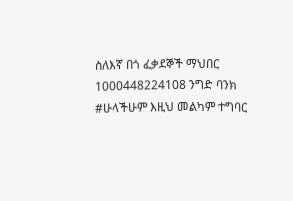ስለእኛ በጎ ፈቃደኞች ማህበር 1000448224108 ንግድ ባንክ #ሁላችሁም እዚህ መልካም ተግባር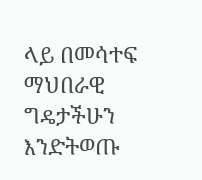ላይ በመሳተፍ ማህበራዊ ግዴታችሁን እንድትወጡ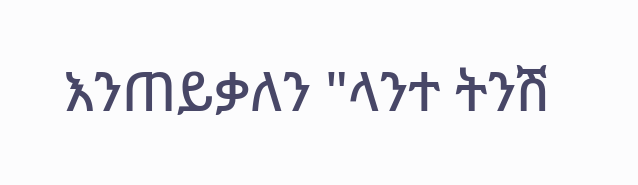እንጠይቃለን "ላንተ ትንሽ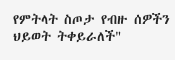የምትላት ስጦታ የብዙ ሰዎችን ህይወት ትቀይራለች"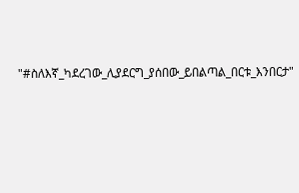"#ስለእኛ_ካደረገው_ሊያደርግ_ያሰበው_ይበልጣል_በርቱ_እንበርታ"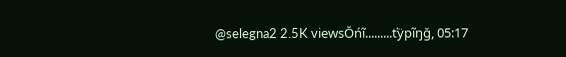@selegna2 2.5K viewsŎńĩ.........ťÿpĩŋğ, 05:17